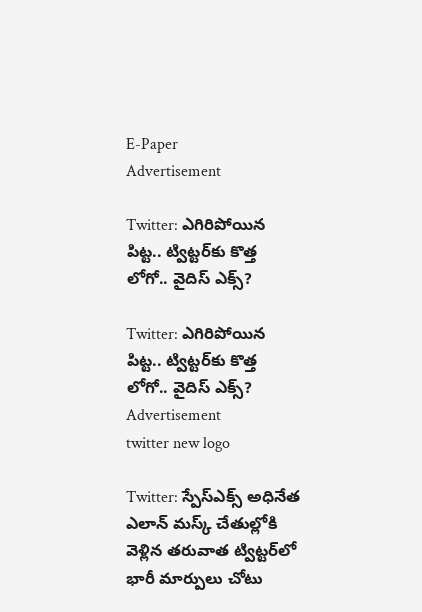E-Paper
Advertisement

Twitter: ఎగిరిపోయిన పిట్ట.. ట్విట్టర్‌కు కొత్త లోగో.. వైదిస్ ఎక్స్?

Twitter: ఎగిరిపోయిన పిట్ట.. ట్విట్టర్‌కు కొత్త లోగో.. వైదిస్ ఎక్స్?
Advertisement
twitter new logo

Twitter: స్పేస్ఎక్స్ అధినేత ఎలాన్ మస్క్ చేతుల్లోకి వెళ్లిన తరువాత ట్విట్టర్‌‌లో భారీ మార్పులు చోటు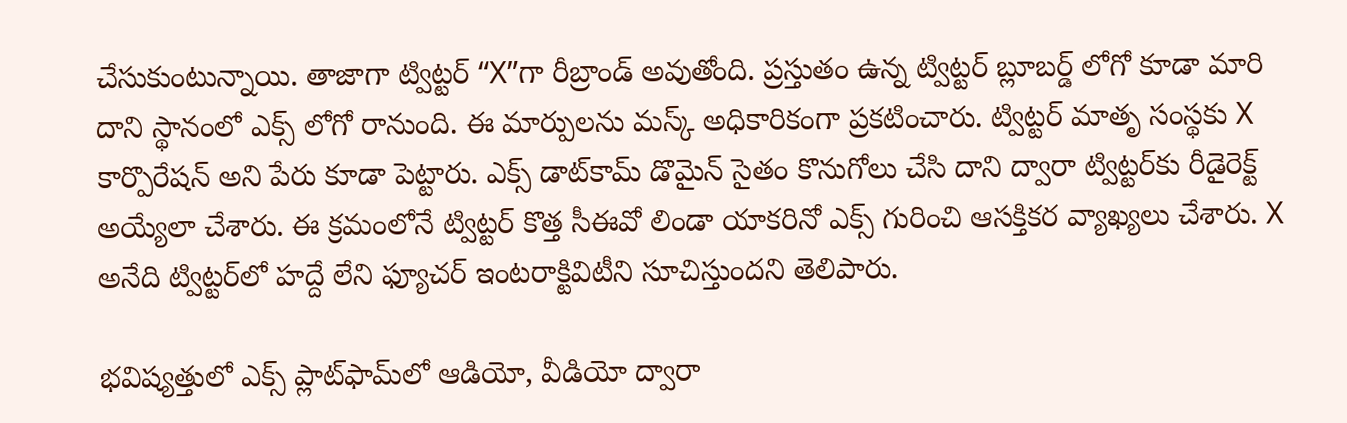చేసుకుంటున్నాయి. తాజాగా ట్విట్టర్ “X”గా రీబ్రాండ్ అవుతోంది. ప్రస్తుతం ఉన్న ట్విట్టర్ బ్లూబర్డ్ లోగో కూడా మారి దాని స్థానంలో ఎక్స్ లోగో రానుంది. ఈ మార్పులను మస్క్ అధికారికంగా ప్రకటించారు. ట్విట్టర్ మాతృ సంస్థకు X కార్పొరేషన్ అని పేరు కూడా పెట్టారు. ఎక్స్‌ డాట్‌కామ్‌ డొమైన్ సైతం కొనుగోలు చేసి దాని ద్వారా ట్విట్టర్‌కు రీడైరెక్ట్‌ అయ్యేలా చేశారు. ఈ క్రమంలోనే ట్విట్టర్ కొత్త సీఈవో లిండా యాకరినో ఎక్స్‌ గురించి ఆసక్తికర వ్యాఖ్యలు చేశారు. X అనేది ట్విట్టర్‌లో హద్దే లేని ఫ్యూచర్ ఇంటరాక్టివిటీని సూచిస్తుందని తెలిపారు.

భవిష్యత్తులో ఎక్స్‌ ప్లాట్‌ఫామ్‌లో ఆడియో, వీడియో ద్వారా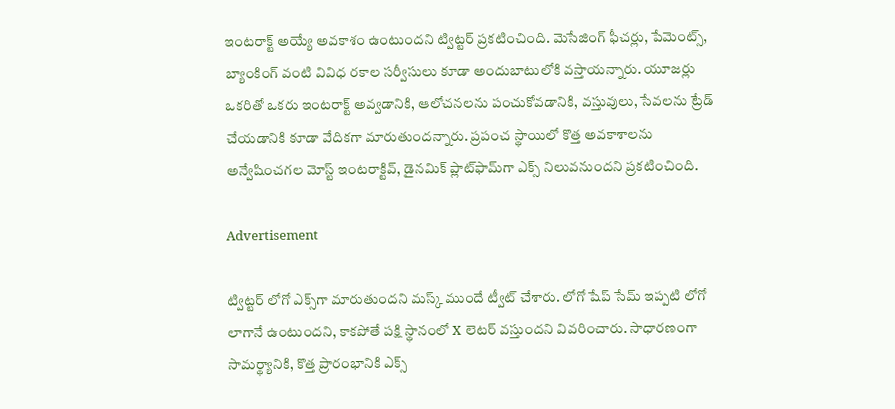ఇంటరాక్ట్‌ అయ్యే అవకాశం ఉంటుందని ట్విట్టర్ ప్రకటించింది. మెసేజింగ్ ఫీచర్లు, పేమెంట్స్, బ్యాంకింగ్ వంటి వివిధ రకాల సర్వీసులు కూడా అందుబాటులోకి వస్తాయన్నారు. యూజర్లు ఒకరితో ఒకరు ఇంటరాక్ట్ అవ్వడానికి, ఆలోచనలను పంచుకోవడానికి, వస్తువులు, సేవలను ట్రేడ్ చేయడానికి కూడా వేదికగా మారుతుందన్నారు. ప్రపంచ స్థాయిలో కొత్త అవకాశాలను అన్వేషించగల మోస్ట్ ఇంటరాక్టివ్, డైనమిక్ ప్లాట్‌ఫామ్‌గా ఎక్స్ నిలువనుందని ప్రకటించింది.

Advertisement

ట్విట్టర్ లోగో ఎక్స్‌గా మారుతుందని మస్క్‌ ముందే ట్వీట్ చేశారు. లోగో షేప్‌ సేమ్ ఇప్పటి లోగో లాగానే ఉంటుందని, కాకపోతే పక్షి స్థానంలో X లెటర్‌ వస్తుందని వివరించారు. సాధారణంగా సామర్థ్యానికి, కొత్త ప్రారంభానికి ఎక్స్‌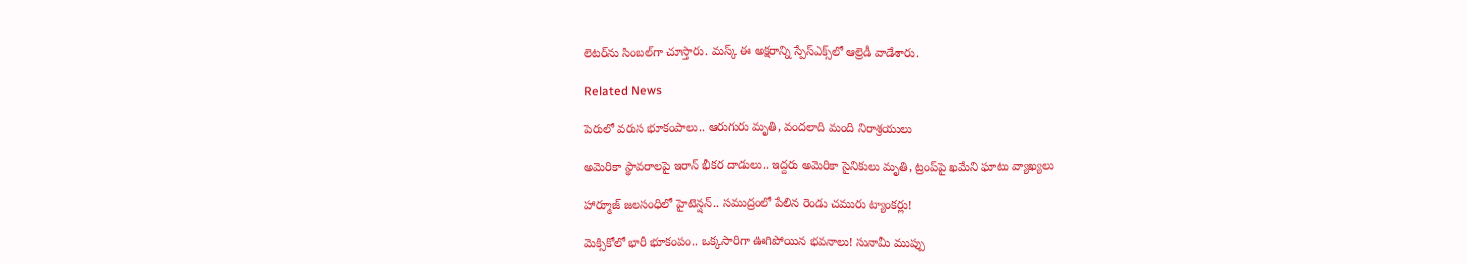లెటర్‌ను సింబల్‌గా చూస్తారు. మస్క్ ఈ అక్షరాన్ని స్పేస్‌ఎక్స్‌లో ఆల్రెడీ వాడేశారు.

Related News

పెరులో వరుస భూకంపాలు.. ఆరుగురు మృతి, వందలాది మంది నిరాశ్రయులు

అమెరికా స్థావరాలపై ఇరాన్ భీకర దాడులు.. ఇద్దరు అమెరికా సైనికులు మృతి, ట్రంప్‌పై ఖమేని ఘాటు వ్యాఖ్యలు

హార్మూజ్ జలసంధిలో హైటెన్షన్.. సముద్రంలో పేలిన రెండు చమురు ట్యాంకర్లు!

మెక్సికోలో భారీ భూకంపం.. ఒక్కసారిగా ఊగిపోయిన భవనాలు! సునామీ ముప్పు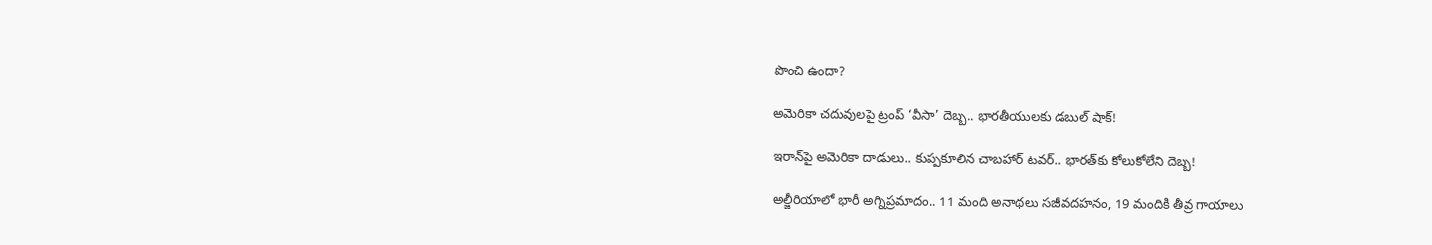పొంచి ఉందా?

అమెరికా చదువులపై ట్రంప్ ‘వీసా’ దెబ్బ.. భారతీయులకు డబుల్ షాక్!

ఇరాన్‌పై అమెరికా దాడులు.. కుప్పకూలిన చాబహార్ టవర్.. భారత్‌కు కోలుకోలేని దెబ్బ!

అల్జీరియాలో భారీ అగ్నిప్రమాదం.. 11 మంది అనాథలు సజీవదహనం, 19 మందికి తీవ్ర గాయాలు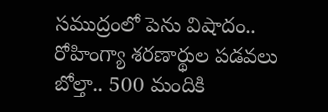సముద్రంలో పెను విషాదం.. రోహింగ్యా శరణార్థుల పడవలు బోల్తా.. 500 మందికి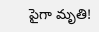పైగా మృతి!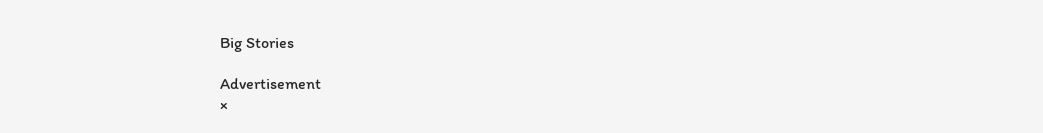Big Stories

Advertisement
×